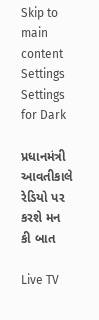Skip to main content
Settings Settings for Dark

પ્રધાનમંત્રી આવતીકાલે રેડિયો પર કરશે મન કી બાત

Live TV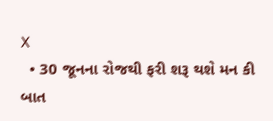X
  • 30 જૂનના રોજથી ફરી શરૂ થશે મન કી બાત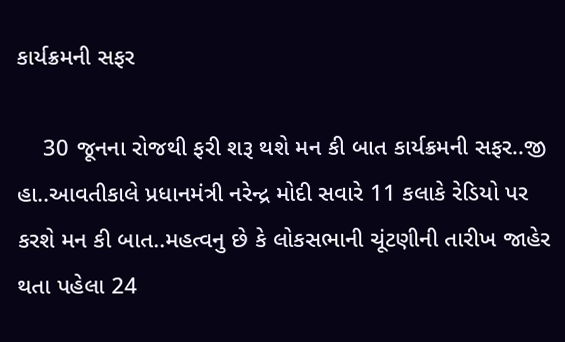કાર્યક્રમની સફર

    30 જૂનના રોજથી ફરી શરૂ થશે મન કી બાત કાર્યક્રમની સફર..જી હા..આવતીકાલે પ્રધાનમંત્રી નરેન્દ્ર મોદી સવારે 11 કલાકે રેડિયો પર કરશે મન કી બાત..મહત્વનુ છે કે લોકસભાની ચૂંટણીની તારીખ જાહેર થતા પહેલા 24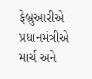ફેબ્રુઆરીએ પ્રધાનમંત્રીએ માર્ચ અને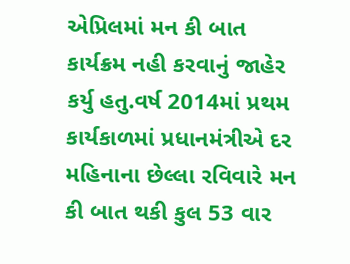એપ્રિલમાં મન કી બાત કાર્યક્રમ નહી કરવાનું જાહેર કર્યુ હતુ.વર્ષ 2014માં પ્રથમ કાર્યકાળમાં પ્રધાનમંત્રીએ દર મહિનાના છેલ્લા રવિવારે મન કી બાત થકી કુલ 53 વાર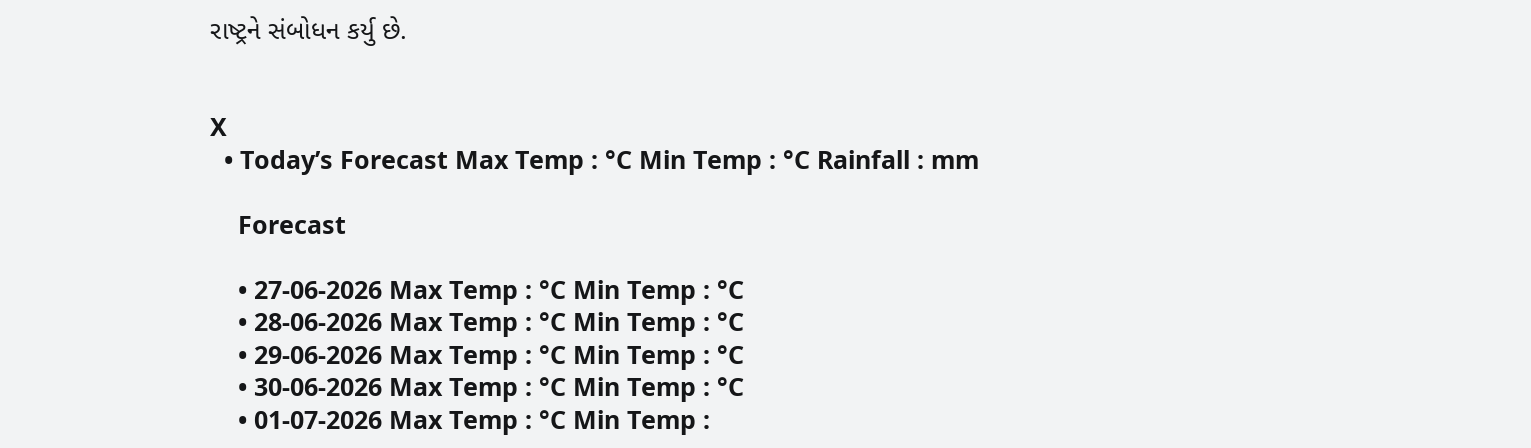રાષ્ટ્રને સંબોધન કર્યુ છે.


X
  • Today’s Forecast Max Temp : °C Min Temp : °C Rainfall : mm

    Forecast

    • 27-06-2026 Max Temp : °C Min Temp : °C
    • 28-06-2026 Max Temp : °C Min Temp : °C
    • 29-06-2026 Max Temp : °C Min Temp : °C
    • 30-06-2026 Max Temp : °C Min Temp : °C
    • 01-07-2026 Max Temp : °C Min Temp :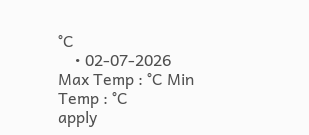°C
    • 02-07-2026 Max Temp : °C Min Temp : °C
apply